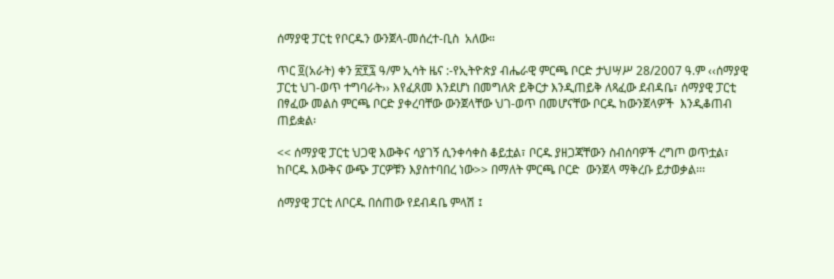ሰማያዊ ፓርቲ የቦርዱን ውንጀላ-መሰረተ-ቢስ  አለው።

ጥር ፬(አራት) ቀን ፳፻፯ ዓ/ም ኢሳት ዜና :-የኢትዮጵያ ብሔራዊ ምርጫ ቦርድ ታህሣሥ 28/2007 ዓ.ም ‹‹ሰማያዊ ፓርቲ ህገ-ወጥ ተግባራት›› እየፈጸመ እንደሆነ በመግለጽ ይቅርታ እንዲጠይቅ ለጻፈው ደብዳቤ፣ ሰማያዊ ፓርቲ በፃፈው መልስ ምርጫ ቦርድ ያቀረባቸው ውንጀላቸው ህገ-ወጥ በመሆናቸው ቦርዱ ከውንጀላዎች  እንዲቆጠብ ጠይቋል፡

<< ሰማያዊ ፓርቲ ህጋዊ እውቅና ሳያገኝ ሲንቀሳቀስ ቆይቷል፣ ቦርዱ ያዘጋጃቸውን ስብሰባዎች ረግጦ ወጥቷል፣ ከቦርዱ እውቅና ውጭ ፓርዎቹን እያስተባበረ ነው>> በማለት ምርጫ ቦርድ  ውንጀላ ማቅረቡ ይታወቃል፡፡፡

ሰማያዊ ፓርቲ ለቦርዱ በሰጠው የደብዳቤ ምላሽ ፤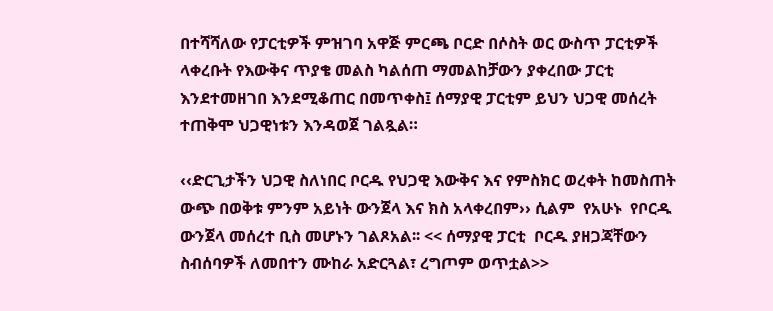በተሻሻለው የፓርቲዎች ምዝገባ አዋጅ ምርጫ ቦርድ በሶስት ወር ውስጥ ፓርቲዎች ላቀረቡት የእውቅና ጥያቄ መልስ ካልሰጠ ማመልከቻውን ያቀረበው ፓርቲ እንደተመዘገበ እንደሚቆጠር በመጥቀስ፤ ሰማያዊ ፓርቲም ይህን ህጋዊ መሰረት ተጠቅሞ ህጋዊነቱን እንዳወጀ ገልጿል።

‹‹ድርጊታችን ህጋዊ ስለነበር ቦርዱ የህጋዊ እውቅና እና የምስክር ወረቀት ከመስጠት ውጭ በወቅቱ ምንም አይነት ውንጀላ እና ክስ አላቀረበም›› ሲልም  የአሁኑ  የቦርዱ ውንጀላ መሰረተ ቢስ መሆኑን ገልጾአል፡፡ << ሰማያዊ ፓርቲ  ቦርዱ ያዘጋጃቸውን ስብሰባዎች ለመበተን ሙከራ አድርጓል፣ ረግጦም ወጥቷል>>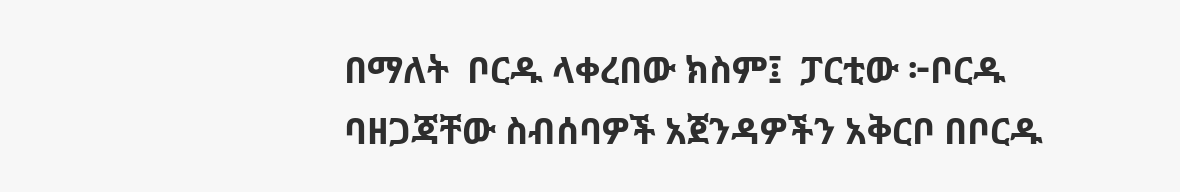በማለት  ቦርዱ ላቀረበው ክስም፤  ፓርቲው ፦ቦርዱ ባዘጋጃቸው ስብሰባዎች አጀንዳዎችን አቅርቦ በቦርዱ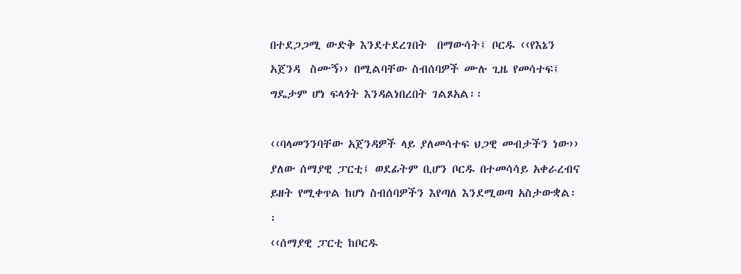በተደጋጋሚ ውድቅ እንደተደረገበት  በማውሳት፤ ቦርዱ ‹‹የእኔን አጀንዳ  ስሙኝ›› በሚልባቸው ስብሰባዎች ሙሉ ጊዜ የመሳተፍ፤ ግዴታም ሆነ ፍላጎት እንዳልነበረበት ገልጾአል፡፡

‹‹ባላመንንባቸው አጀንዳዎች ላይ ያለመሳተፍ ህጋዊ መብታችን ነው›› ያለው ሰማያዊ ፓርቲ፤ ወደፊትም ቢሆን ቦርዱ በተመሳሳይ አቀራረብና ይዘት የሚቀጥል ከሆነ ስብሰባዎችን እየጣለ እንደሚወጣ አስታውቋል፡፡
‹‹ሰማያዊ ፓርቲ ከቦርዱ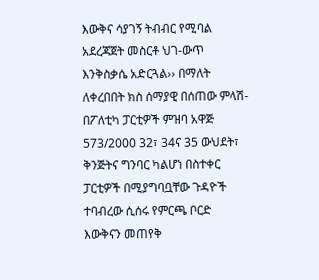እውቅና ሳያገኝ ትብብር የሚባል አደረጃጀት መስርቶ ህገ-ውጥ እንቅስቃሴ አድርጓል›› በማለት ለቀረበበት ክስ ሰማያዊ በሰጠው ምላሽ-በፖለቲካ ፓርቲዎች ምዝባ አዋጅ 573/2000 32፣ 34ና 35 ውህደት፣ ቅንጅትና ግንባር ካልሆነ በስተቀር ፓርቲዎች በሚያግባቧቸው ጉዳዮች ተባብረው ሲሰሩ የምርጫ ቦርድ እውቅናን መጠየቅ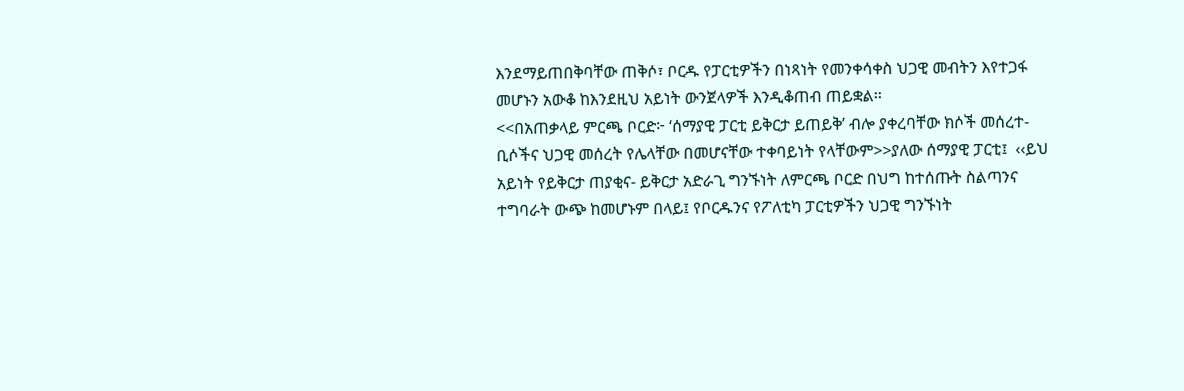እንደማይጠበቅባቸው ጠቅሶ፣ ቦርዱ የፓርቲዎችን በነጻነት የመንቀሳቀስ ህጋዊ መብትን እየተጋፋ መሆኑን አውቆ ከእንደዚህ አይነት ውንጀላዎች እንዲቆጠብ ጠይቋል፡፡
<<በአጠቃላይ ምርጫ ቦርድ፦ ‘ሰማያዊ ፓርቲ ይቅርታ ይጠይቅ’ ብሎ ያቀረባቸው ክሶች መሰረተ- ቢሶችና ህጋዊ መሰረት የሌላቸው በመሆናቸው ተቀባይነት የላቸውም>>ያለው ሰማያዊ ፓርቲ፤  ‹‹ይህ አይነት የይቅርታ ጠያቂና- ይቅርታ አድራጊ ግንኙነት ለምርጫ ቦርድ በህግ ከተሰጡት ስልጣንና ተግባራት ውጭ ከመሆኑም በላይ፤ የቦርዱንና የፖለቲካ ፓርቲዎችን ህጋዊ ግንኙነት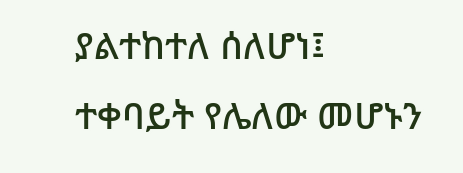ያልተከተለ ሰለሆነ፤ ተቀባይት የሌለው መሆኑን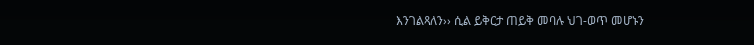እንገልጻለን›› ሲል ይቅርታ ጠይቅ መባሉ ህገ-ወጥ መሆኑን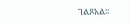ገልጾአል፡፡